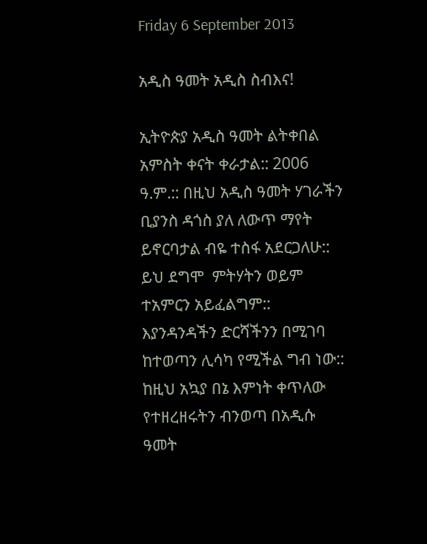Friday 6 September 2013

አዲስ ዓመት አዲስ ስብእና!

ኢትዮጵያ አዲስ ዓመት ልትቀበል አምስት ቀናት ቀራታል:: 2006 ዓ.ም.:: በዚህ አዲስ ዓመት ሃገራችን ቢያንስ ዳጎስ ያለ ለውጥ ማየት ይኖርባታል ብዬ ተስፋ አደርጋለሁ:: ይህ ደግሞ  ምትሃትን ወይም ተአምርን አይፈልግም:: እያንዳንዳችን ድርሻችንን በሚገባ ከተወጣን ሊሳካ የሚችል ግብ ነው:: ከዚህ አኳያ በኔ እምነት ቀጥለው የተዘረዘሩትን ብንወጣ በአዲሱ ዓመት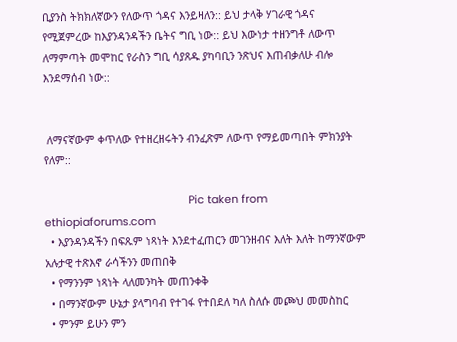ቢያንስ ትክክለኛውን የለውጥ ጎዳና እንይዛለን:: ይህ ታላቅ ሃገራዊ ጎዳና የሚጀምረው ከእያንዳንዳችን ቤትና ግቢ ነው:: ይህ እውነታ ተዘንግቶ ለውጥ ለማምጣት መሞከር የራስን ግቢ ሳያጸዱ ያካባቢን ንጽህና እጠብቃለሁ ብሎ  እንደማሰብ ነው::


 ለማናኛውም ቀጥለው የተዘረዘሩትን ብንፈጽም ለውጥ የማይመጣበት ምክንያት የለም::

                                                Pic taken from ethiopiaforums.com
  • እያንዳንዳችን በፍጹም ነጻነት እንደተፈጠርን መገንዘብና እለት እለት ከማንኛውም አሉታዊ ተጽእኖ ራሳችንን መጠበቅ
  • የማንንም ነጻነት ላለመንካት መጠንቀቅ
  • በማንኛውም ሁኔታ ያላግባብ የተገፋ የተበደለ ካለ ስለሱ መጮህ መመስከር
  • ምንም ይሁን ምን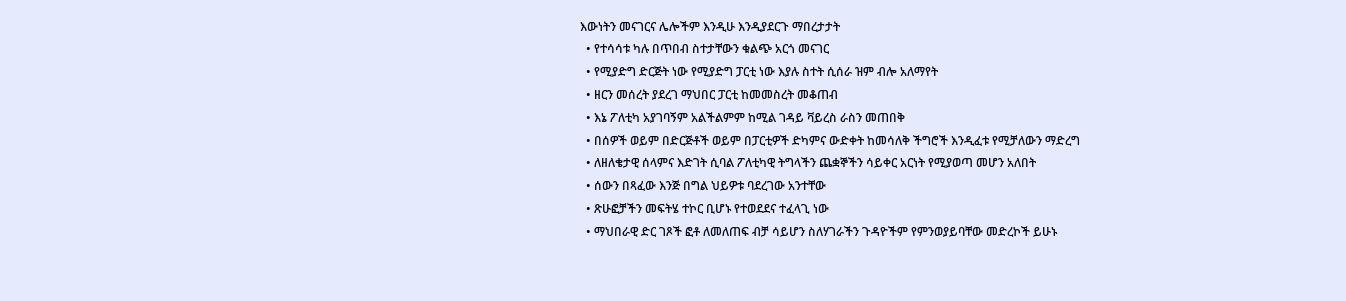እውነትን መናገርና ሌሎችም እንዲሁ እንዲያደርጉ ማበረታታት
  • የተሳሳቱ ካሉ በጥበብ ስተታቸውን ቁልጭ አርጎ መናገር
  • የሚያድግ ድርጅት ነው የሚያድግ ፓርቲ ነው እያሉ ስተት ሲሰራ ዝም ብሎ አለማየት
  • ዘርን መሰረት ያደረገ ማህበር ፓርቲ ከመመስረት መቆጠብ
  • እኔ ፖለቲካ አያገባኝም አልችልምም ከሚል ገዳይ ቫይረስ ራስን መጠበቅ
  • በሰዎች ወይም በድርጅቶች ወይም በፓርቲዎች ድካምና ውድቀት ከመሳለቅ ችግሮች እንዲፈቱ የሚቻለውን ማድረግ
  • ለዘለቄታዊ ሰላምና እድገት ሲባል ፖለቲካዊ ትግላችን ጨቋኞችን ሳይቀር አርነት የሚያወጣ መሆን አለበት
  • ሰውን በጻፈው እንጅ በግል ህይዎቱ ባደረገው አንተቸው
  • ጽሁፎቻችን መፍትሄ ተኮር ቢሆኑ የተወደደና ተፈላጊ ነው
  • ማህበራዊ ድር ገጾች ፎቶ ለመለጠፍ ብቻ ሳይሆን ስለሃገራችን ጉዳዮችም የምንወያይባቸው መድረኮች ይሁኑ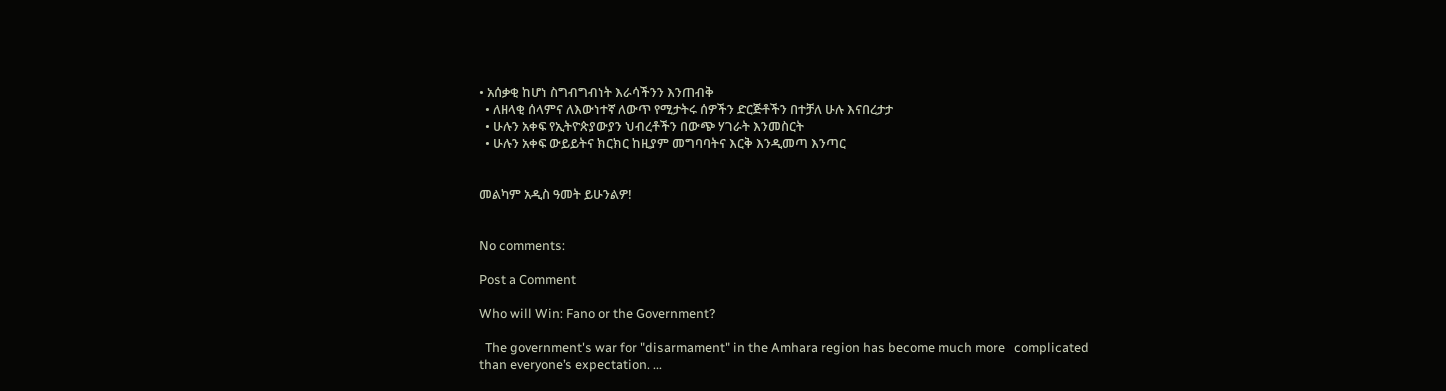• አሰቃቂ ከሆነ ስግብግብነት እራሳችንን እንጠብቅ
  • ለዘላቂ ሰላምና ለእውነተኛ ለውጥ የሚታትሩ ሰዎችን ድርጅቶችን በተቻለ ሁሉ እናበረታታ
  • ሁሉን አቀፍ የኢትዮጵያውያን ህብረቶችን በውጭ ሃገራት እንመስርት
  • ሁሉን አቀፍ ውይይትና ክርክር ከዚያም መግባባትና እርቅ እንዲመጣ እንጣር


መልካም አዲስ ዓመት ይሁንልዎ!


No comments:

Post a Comment

Who will Win: Fano or the Government?

  The government's war for "disarmament" in the Amhara region has become much more   complicated than everyone’s expectation. ...